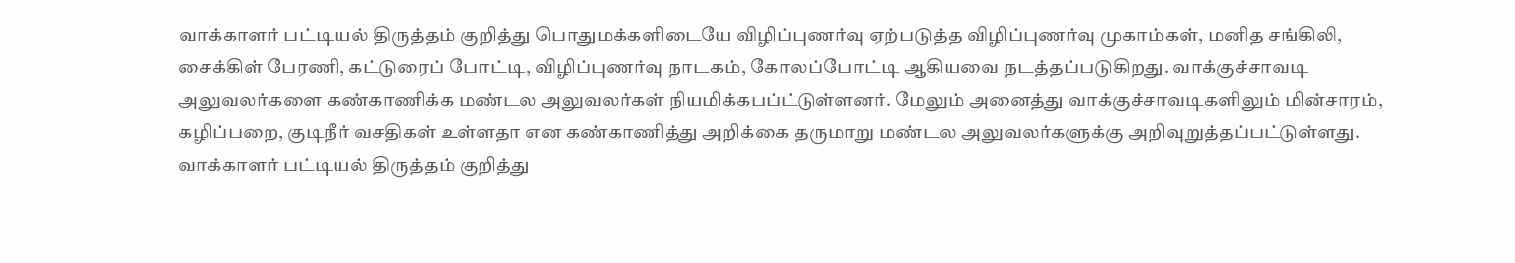வாக்காளர் பட்டியல் திருத்தம் குறித்து பொதுமக்களிடையே விழிப்புணர்வு ஏற்படுத்த விழிப்புணர்வு முகாம்கள், மனித சங்கிலி, சைக்கிள் பேரணி, கட்டுரைப் போட்டி, விழிப்புணர்வு நாடகம், கோலப்போட்டி ஆகியவை நடத்தப்படுகிறது. வாக்குச்சாவடி அலுவலர்களை கண்காணிக்க மண்டல அலுவலர்கள் நியமிக்கபப்ட்டுள்ளனர். மேலும் அனைத்து வாக்குச்சாவடிகளிலும் மின்சாரம், கழிப்பறை, குடிநீர் வசதிகள் உள்ளதா என கண்காணித்து அறிக்கை தருமாறு மண்டல அலுவலர்களுக்கு அறிவுறுத்தப்பட்டுள்ளது. வாக்காளர் பட்டியல் திருத்தம் குறித்து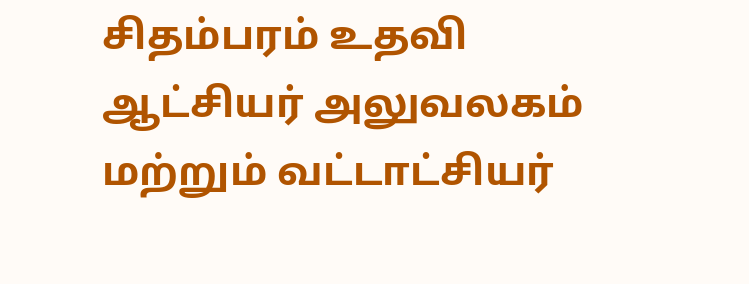சிதம்பரம் உதவி ஆட்சியர் அலுவலகம் மற்றும் வட்டாட்சியர்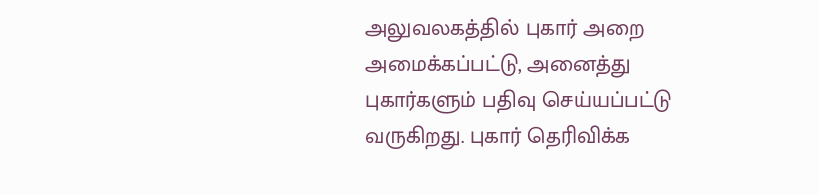அலுவலகத்தில் புகார் அறை அமைக்கப்பட்டு, அனைத்து புகார்களும் பதிவு செய்யப்பட்டு வருகிறது. புகார் தெரிவிக்க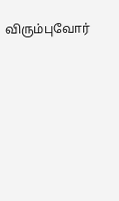விரும்புவோர்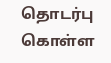தொடர்பு கொள்ள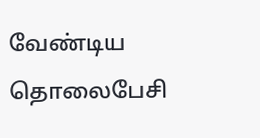வேண்டிய தொலைபேசி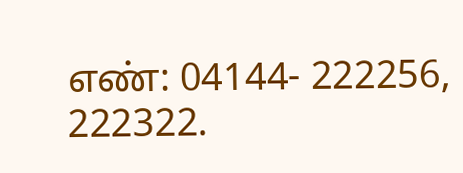எண்: 04144- 222256, 222322.